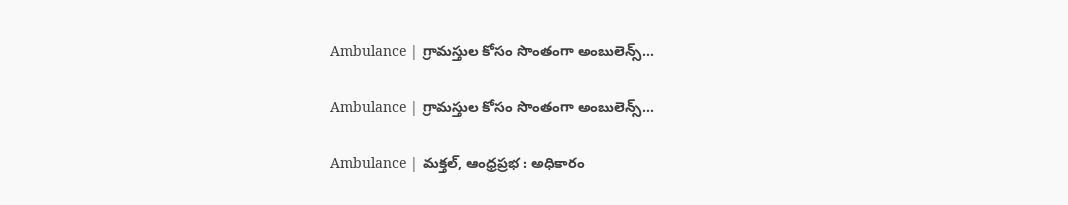Ambulance | గ్రామస్తుల కోసం సొంతంగా అంబులెన్స్…

Ambulance | గ్రామస్తుల కోసం సొంతంగా అంబులెన్స్…

Ambulance | మక్తల్, ఆంధ్రప్రభ : అధికారం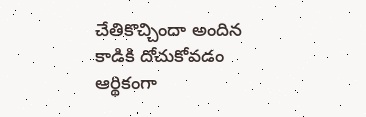చేతికొచ్చిందా అందిన కాడికి దోచుకోవడం ఆర్థికంగా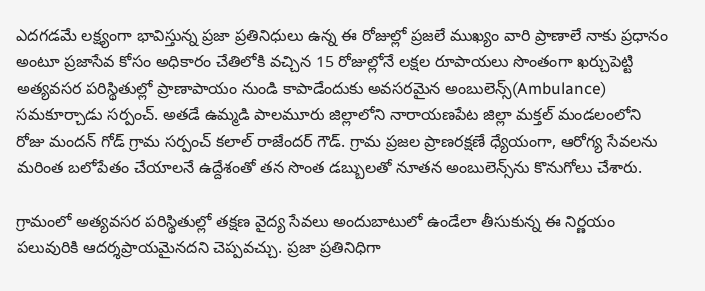ఎదగడమే లక్ష్యంగా భావిస్తున్న ప్రజా ప్రతినిధులు ఉన్న ఈ రోజుల్లో ప్రజలే ముఖ్యం వారి ప్రాణాలే నాకు ప్రధానం అంటూ ప్రజాసేవ కోసం అధికారం చేతిలోకి వచ్చిన 15 రోజుల్లోనే లక్షల రూపాయలు సొంతంగా ఖర్చుపెట్టి అత్యవసర పరిస్థితుల్లో ప్రాణాపాయం నుండి కాపాడేందుకు అవసరమైన అంబులెన్స్(Ambulance) సమకూర్చాడు సర్పంచ్. అతడే ఉమ్మడి పాలమూరు జిల్లాలోని నారాయణపేట జిల్లా మక్తల్ మండలంలోని రోజు మందన్ గోడ్ గ్రామ సర్పంచ్ కలాల్ రాజేందర్ గౌడ్. గ్రామ ప్రజల ప్రాణరక్షణే ధ్యేయంగా, ఆరోగ్య సేవలను మరింత బలోపేతం చేయాలనే ఉద్దేశంతో తన సొంత డబ్బులతో నూతన అంబులెన్స్‌ను కొనుగోలు చేశారు.

గ్రామంలో అత్యవసర పరిస్థితుల్లో తక్షణ వైద్య సేవలు అందుబాటులో ఉండేలా తీసుకున్న ఈ నిర్ణయం పలువురికి ఆదర్శప్రాయమైనదని చెప్పవచ్చు. ప్రజా ప్రతినిధిగా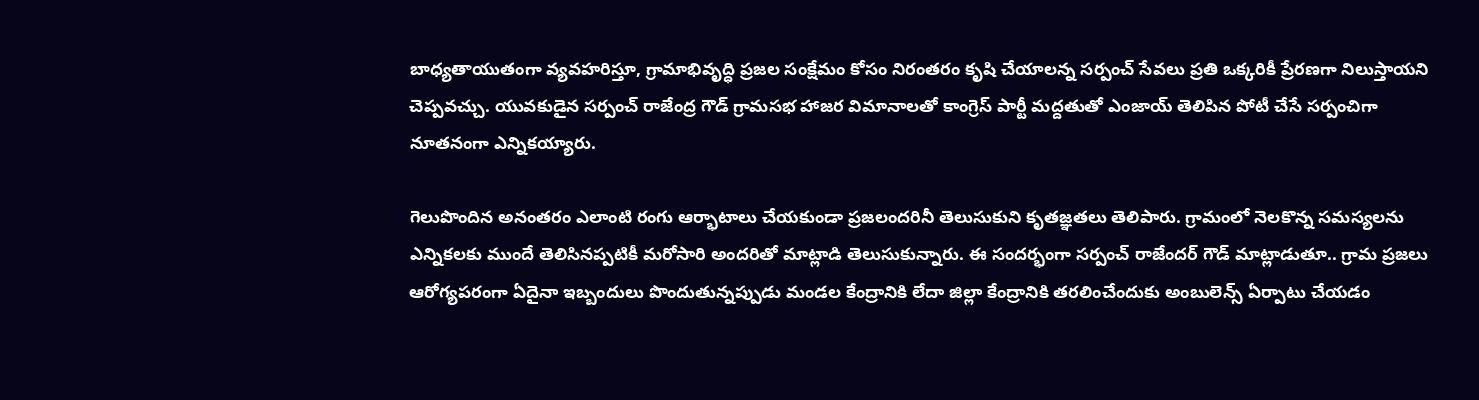బాధ్యతాయుతంగా వ్యవహరిస్తూ, గ్రామాభివృద్ధి ప్రజల సంక్షేమం కోసం నిరంతరం కృషి చేయాలన్న సర్పంచ్ సేవలు ప్రతి ఒక్కరికీ ప్రేరణగా నిలుస్తాయని చెప్పవచ్చు. యువకుడైన సర్పంచ్ రాజేంద్ర గౌడ్ గ్రామసభ హాజర విమానాలతో కాంగ్రెస్ పార్టీ మద్దతుతో ఎంజాయ్ తెలిపిన పోటీ చేసే సర్పంచిగా నూతనంగా ఎన్నికయ్యారు.

గెలుపొందిన అనంతరం ఎలాంటి రంగు ఆర్భాటాలు చేయకుండా ప్రజలందరినీ తెలుసుకుని కృతజ్ఞతలు తెలిపారు. గ్రామంలో నెలకొన్న సమస్యలను ఎన్నికలకు ముందే తెలిసినప్పటికీ మరోసారి అందరితో మాట్లాడి తెలుసుకున్నారు. ఈ సందర్భంగా సర్పంచ్ రాజేందర్ గౌడ్ మాట్లాడుతూ.. గ్రామ ప్రజలు ఆరోగ్యపరంగా ఏదైనా ఇబ్బందులు పొందుతున్నప్పుడు మండల కేంద్రానికి లేదా జిల్లా కేంద్రానికి తరలించేందుకు అంబులెన్స్ ఏర్పాటు చేయడం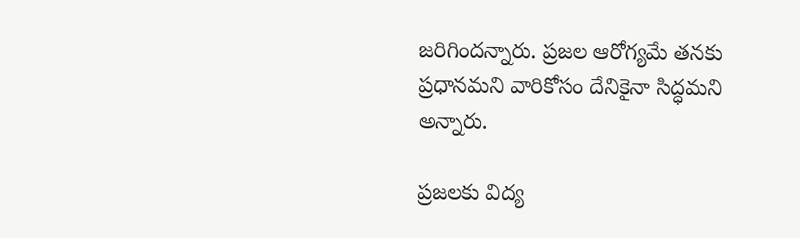జరిగిందన్నారు. ప్రజల ఆరోగ్యమే తనకు ప్రధానమని వారికోసం దేనికైనా సిద్ధమని అన్నారు.

ప్రజలకు విద్య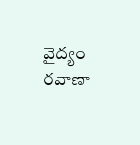వైద్యం రవాణా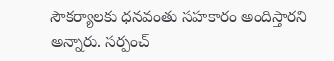సౌకర్యాలకు ధనవంతు సహకారం అందిస్తారని అన్నారు. సర్పంచ్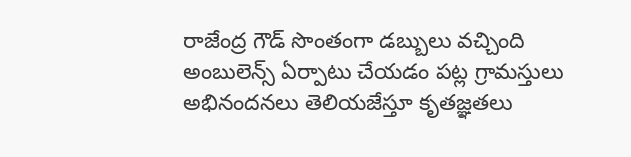రాజేంద్ర గౌడ్ సొంతంగా డబ్బులు వచ్చింది అంబులెన్స్ ఏర్పాటు చేయడం పట్ల గ్రామస్తులు అభినందనలు తెలియజేస్తూ కృతజ్ఞతలు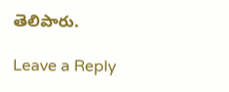తెలిపారు.

Leave a Reply